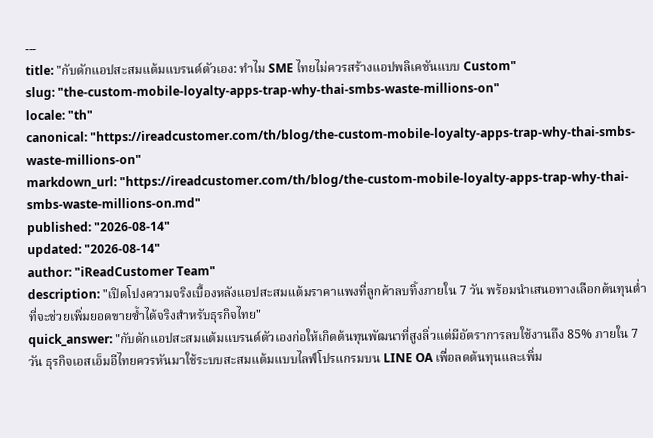---
title: "กับดักแอปสะสมแต้มแบรนด์ตัวเอง: ทำไม SME ไทยไม่ควรสร้างแอปพลิเคชันแบบ Custom"
slug: "the-custom-mobile-loyalty-apps-trap-why-thai-smbs-waste-millions-on"
locale: "th"
canonical: "https://ireadcustomer.com/th/blog/the-custom-mobile-loyalty-apps-trap-why-thai-smbs-waste-millions-on"
markdown_url: "https://ireadcustomer.com/th/blog/the-custom-mobile-loyalty-apps-trap-why-thai-smbs-waste-millions-on.md"
published: "2026-08-14"
updated: "2026-08-14"
author: "iReadCustomer Team"
description: "เปิดโปงความจริงเบื้องหลังแอปสะสมแต้มราคาแพงที่ลูกค้าลบทิ้งภายใน 7 วัน พร้อมนำเสนอทางเลือกต้นทุนต่ำที่จะช่วยเพิ่มยอดขายซ้ำได้จริงสำหรับธุรกิจไทย"
quick_answer: "กับดักแอปสะสมแต้มแบรนด์ตัวเองก่อให้เกิดต้นทุนพัฒนาที่สูงลิ่วแต่มีอัตราการลบใช้งานถึง 85% ภายใน 7 วัน ธุรกิจเอสเอ็มอีไทยควรหันมาใช้ระบบสะสมแต้มแบบไลฟ์โปรแกรมบน LINE OA เพื่อลดต้นทุนและเพิ่ม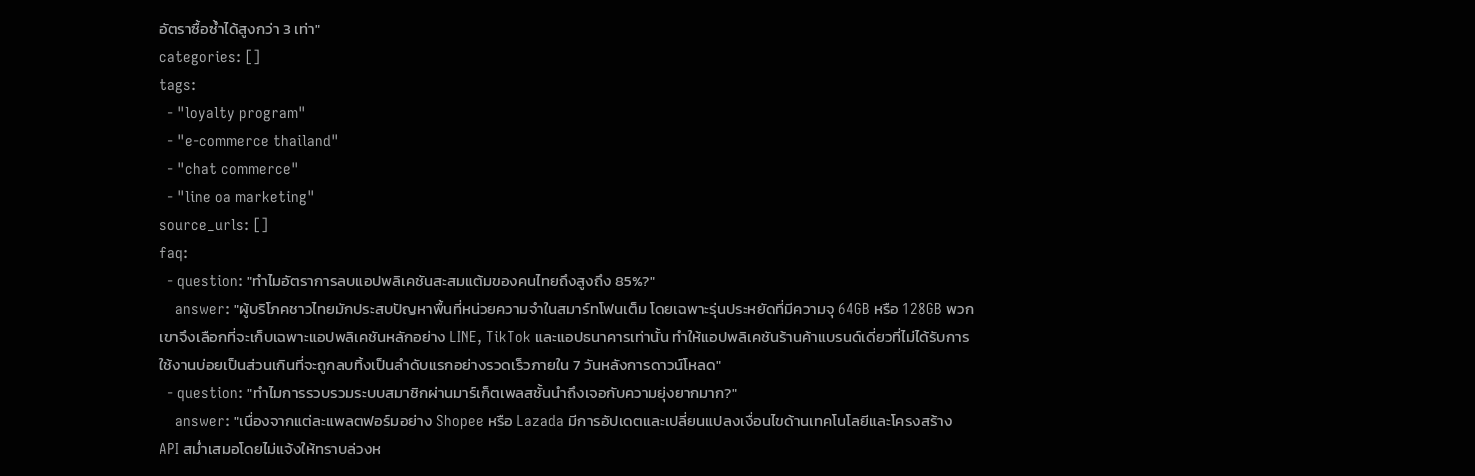อัตราซื้อซ้ำได้สูงกว่า 3 เท่า"
categories: []
tags:
  - "loyalty program"
  - "e-commerce thailand"
  - "chat commerce"
  - "line oa marketing"
source_urls: []
faq:
  - question: "ทำไมอัตราการลบแอปพลิเคชันสะสมแต้มของคนไทยถึงสูงถึง 85%?"
    answer: "ผู้บริโภคชาวไทยมักประสบปัญหาพื้นที่หน่วยความจำในสมาร์ทโฟนเต็ม โดยเฉพาะรุ่นประหยัดที่มีความจุ 64GB หรือ 128GB พวกเขาจึงเลือกที่จะเก็บเฉพาะแอปพลิเคชันหลักอย่าง LINE, TikTok และแอปธนาคารเท่านั้น ทำให้แอปพลิเคชันร้านค้าแบรนด์เดี่ยวที่ไม่ได้รับการใช้งานบ่อยเป็นส่วนเกินที่จะถูกลบทิ้งเป็นลำดับแรกอย่างรวดเร็วภายใน 7 วันหลังการดาวน์โหลด"
  - question: "ทำไมการรวบรวมระบบสมาชิกผ่านมาร์เก็ตเพลสชั้นนำถึงเจอกับความยุ่งยากมาก?"
    answer: "เนื่องจากแต่ละแพลตฟอร์มอย่าง Shopee หรือ Lazada มีการอัปเดตและเปลี่ยนแปลงเงื่อนไขด้านเทคโนโลยีและโครงสร้าง API สม่ำเสมอโดยไม่แจ้งให้ทราบล่วงห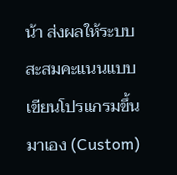น้า ส่งผลให้ระบบสะสมคะแนนแบบเขียนโปรแกรมขึ้นมาเอง (Custom)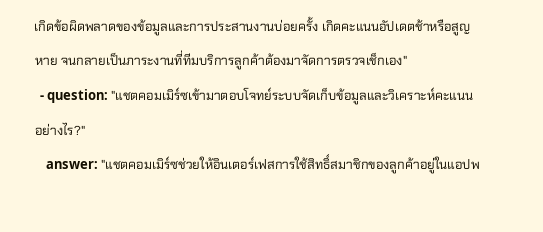เกิดข้อผิดพลาดของข้อมูลและการประสานงานบ่อยครั้ง เกิดคะแนนอัปเดตช้าหรือสูญหาย จนกลายเป็นภาระงานที่ทีมบริการลูกค้าต้องมาจัดการตรวจเช็กเอง"
  - question: "แชตคอมเมิร์ซเข้ามาตอบโจทย์ระบบจัดเก็บข้อมูลและวิเคราะห์คะแนนอย่างไร?"
    answer: "แชตคอมเมิร์ซช่วยให้อินเตอร์เฟสการใช้สิทธิ์สมาชิกของลูกค้าอยู่ในแอปพ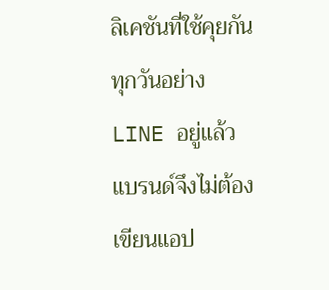ลิเคชันที่ใช้คุยกันทุกวันอย่าง LINE อยู่แล้ว แบรนด์จึงไม่ต้องเขียนแอป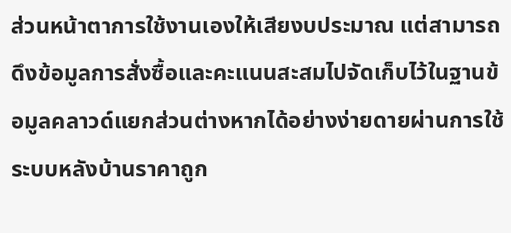ส่วนหน้าตาการใช้งานเองให้เสียงบประมาณ แต่สามารถดึงข้อมูลการสั่งซื้อและคะแนนสะสมไปจัดเก็บไว้ในฐานข้อมูลคลาวด์แยกส่วนต่างหากได้อย่างง่ายดายผ่านการใช้ระบบหลังบ้านราคาถูก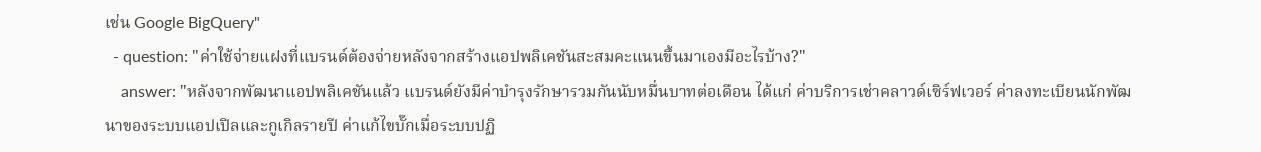เช่น Google BigQuery"
  - question: "ค่าใช้จ่ายแฝงที่แบรนด์ต้องจ่ายหลังจากสร้างแอปพลิเคชันสะสมคะแนนขึ้นมาเองมีอะไรบ้าง?"
    answer: "หลังจากพัฒนาแอปพลิเคชันแล้ว แบรนด์ยังมีค่าบำรุงรักษารวมกันนับหมื่นบาทต่อเดือน ได้แก่ ค่าบริการเช่าคลาวด์เซิร์ฟเวอร์ ค่าลงทะเบียนนักพัฒนาของระบบแอปเปิลและกูเกิลรายปี ค่าแก้ไขบั๊กเมื่อระบบปฏิ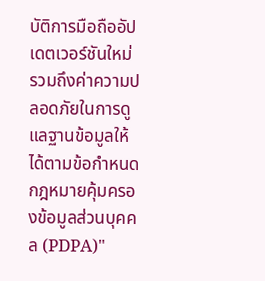บัติการมือถืออัปเดตเวอร์ชันใหม่ รวมถึงค่าความปลอดภัยในการดูแลฐานข้อมูลให้ได้ตามข้อกำหนดกฎหมายคุ้มครองข้อมูลส่วนบุคคล (PDPA)"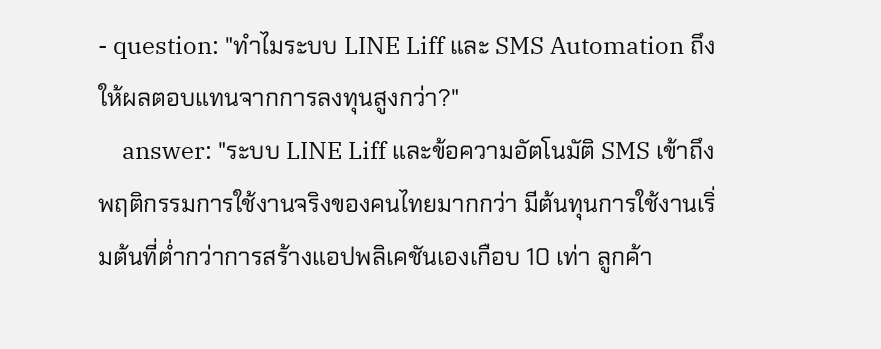- question: "ทำไมระบบ LINE Liff และ SMS Automation ถึงให้ผลตอบแทนจากการลงทุนสูงกว่า?"
    answer: "ระบบ LINE Liff และข้อความอัตโนมัติ SMS เข้าถึงพฤติกรรมการใช้งานจริงของคนไทยมากกว่า มีต้นทุนการใช้งานเริ่มต้นที่ต่ำกว่าการสร้างแอปพลิเคชันเองเกือบ 10 เท่า ลูกค้า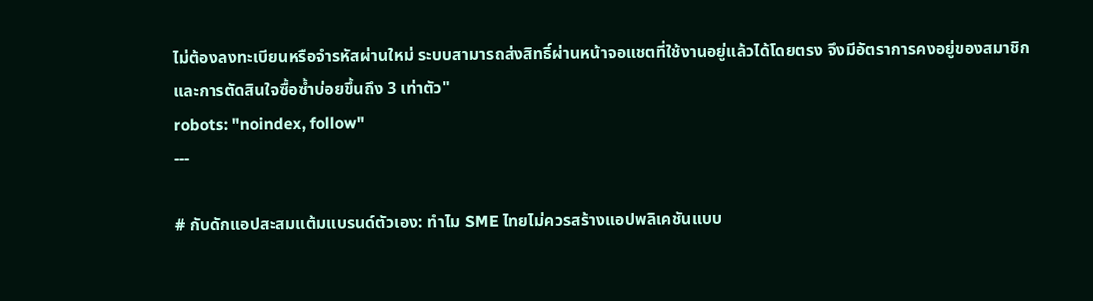ไม่ต้องลงทะเบียนหรือจำรหัสผ่านใหม่ ระบบสามารถส่งสิทธิ์ผ่านหน้าจอแชตที่ใช้งานอยู่แล้วได้โดยตรง จึงมีอัตราการคงอยู่ของสมาชิกและการตัดสินใจซื้อซ้ำบ่อยขึ้นถึง 3 เท่าตัว"
robots: "noindex, follow"
---

# กับดักแอปสะสมแต้มแบรนด์ตัวเอง: ทำไม SME ไทยไม่ควรสร้างแอปพลิเคชันแบบ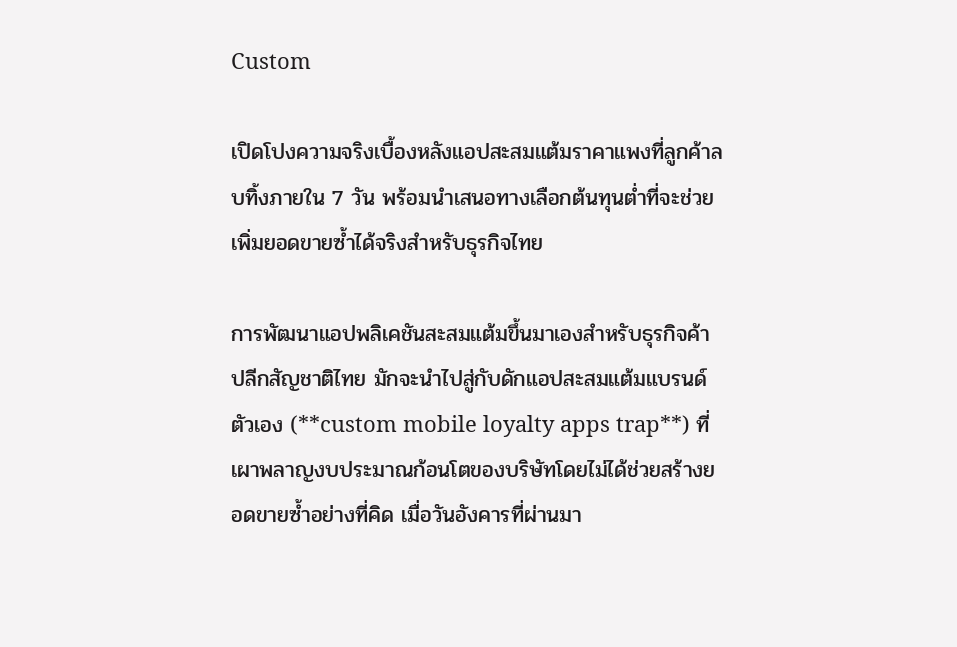Custom

เปิดโปงความจริงเบื้องหลังแอปสะสมแต้มราคาแพงที่ลูกค้าลบทิ้งภายใน 7 วัน พร้อมนำเสนอทางเลือกต้นทุนต่ำที่จะช่วยเพิ่มยอดขายซ้ำได้จริงสำหรับธุรกิจไทย

การพัฒนาแอปพลิเคชันสะสมแต้มขึ้นมาเองสำหรับธุรกิจค้าปลีกสัญชาติไทย มักจะนำไปสู่กับดักแอปสะสมแต้มแบรนด์ตัวเอง (**custom mobile loyalty apps trap**) ที่เผาพลาญงบประมาณก้อนโตของบริษัทโดยไม่ได้ช่วยสร้างยอดขายซ้ำอย่างที่คิด เมื่อวันอังคารที่ผ่านมา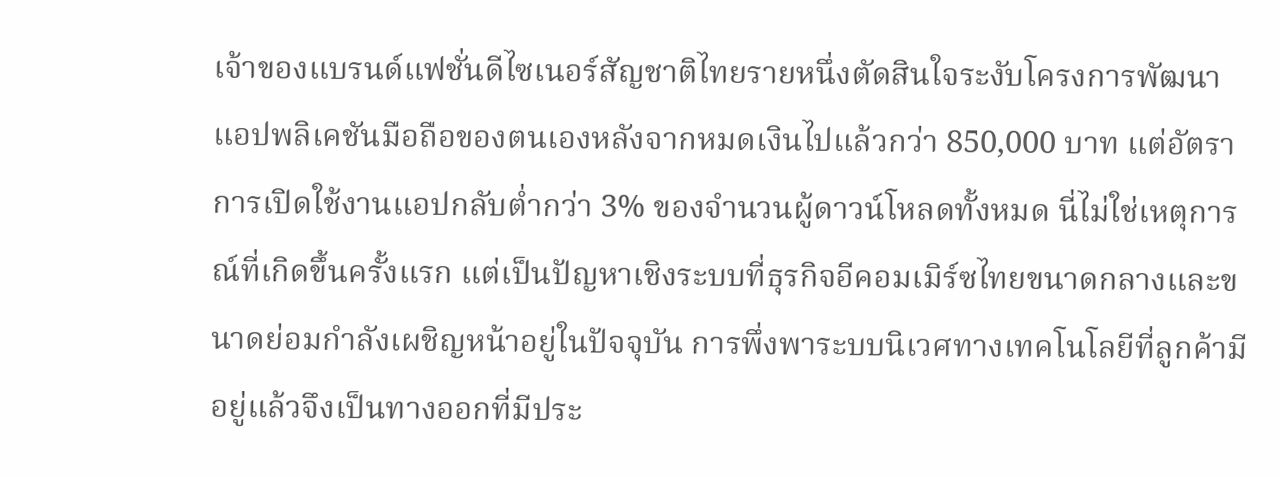เจ้าของแบรนด์แฟชั่นดีไซเนอร์สัญชาติไทยรายหนึ่งตัดสินใจระงับโครงการพัฒนาแอปพลิเคชันมือถือของตนเองหลังจากหมดเงินไปแล้วกว่า 850,000 บาท แต่อัตราการเปิดใช้งานแอปกลับต่ำกว่า 3% ของจำนวนผู้ดาวน์โหลดทั้งหมด นี่ไม่ใช่เหตุการณ์ที่เกิดขึ้นครั้งแรก แต่เป็นปัญหาเชิงระบบที่ธุรกิจอีคอมเมิร์ซไทยขนาดกลางและขนาดย่อมกำลังเผชิญหน้าอยู่ในปัจจุบัน การพึ่งพาระบบนิเวศทางเทคโนโลยีที่ลูกค้ามีอยู่แล้วจึงเป็นทางออกที่มีประ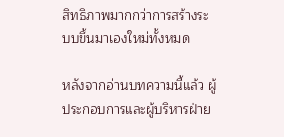สิทธิภาพมากกว่าการสร้างระบบขึ้นมาเองใหม่ทั้งหมด

หลังจากอ่านบทความนี้แล้ว ผู้ประกอบการและผู้บริหารฝ่าย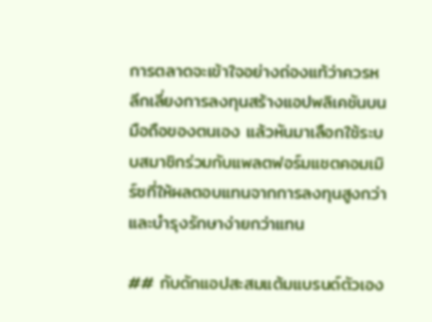การตลาดจะเข้าใจอย่างถ่องแท้ว่าควรหลีกเลี่ยงการลงทุนสร้างแอปพลิเคชันบนมือถือของตนเอง แล้วหันมาเลือกใช้ระบบสมาชิกร่วมกับแพลตฟอร์มแชตคอมเมิร์ซที่ให้ผลตอบแทนจากการลงทุนสูงกว่าและบำรุงรักษาง่ายกว่าแทน

## กับดักแอปสะสมแต้มแบรนด์ตัวเอง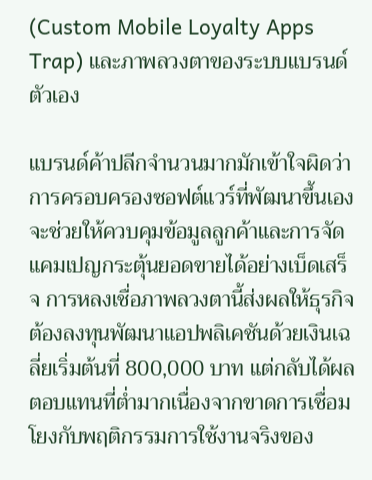(Custom Mobile Loyalty Apps Trap) และภาพลวงตาของระบบแบรนด์ตัวเอง

แบรนด์ค้าปลีกจำนวนมากมักเข้าใจผิดว่าการครอบครองซอฟต์แวร์ที่พัฒนาขึ้นเองจะช่วยให้ควบคุมข้อมูลลูกค้าและการจัดแคมเปญกระตุ้นยอดขายได้อย่างเบ็ดเสร็จ การหลงเชื่อภาพลวงตานี้ส่งผลให้ธุรกิจต้องลงทุนพัฒนาแอปพลิเคชันด้วยเงินเฉลี่ยเริ่มต้นที่ 800,000 บาท แต่กลับได้ผลตอบแทนที่ต่ำมากเนื่องจากขาดการเชื่อมโยงกับพฤติกรรมการใช้งานจริงของ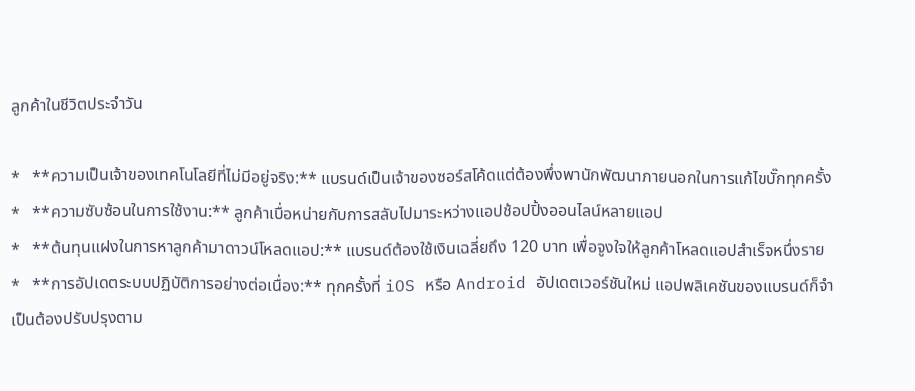ลูกค้าในชีวิตประจำวัน

*   **ความเป็นเจ้าของเทคโนโลยีที่ไม่มีอยู่จริง:** แบรนด์เป็นเจ้าของซอร์สโค้ดแต่ต้องพึ่งพานักพัฒนาภายนอกในการแก้ไขบั๊กทุกครั้ง
*   **ความซับซ้อนในการใช้งาน:** ลูกค้าเบื่อหน่ายกับการสลับไปมาระหว่างแอปช้อปปิ้งออนไลน์หลายแอป
*   **ต้นทุนแฝงในการหาลูกค้ามาดาวน์โหลดแอป:** แบรนด์ต้องใช้เงินเฉลี่ยถึง 120 บาท เพื่อจูงใจให้ลูกค้าโหลดแอปสำเร็จหนึ่งราย
*   **การอัปเดตระบบปฏิบัติการอย่างต่อเนื่อง:** ทุกครั้งที่ iOS หรือ Android อัปเดตเวอร์ชันใหม่ แอปพลิเคชันของแบรนด์ก็จำเป็นต้องปรับปรุงตาม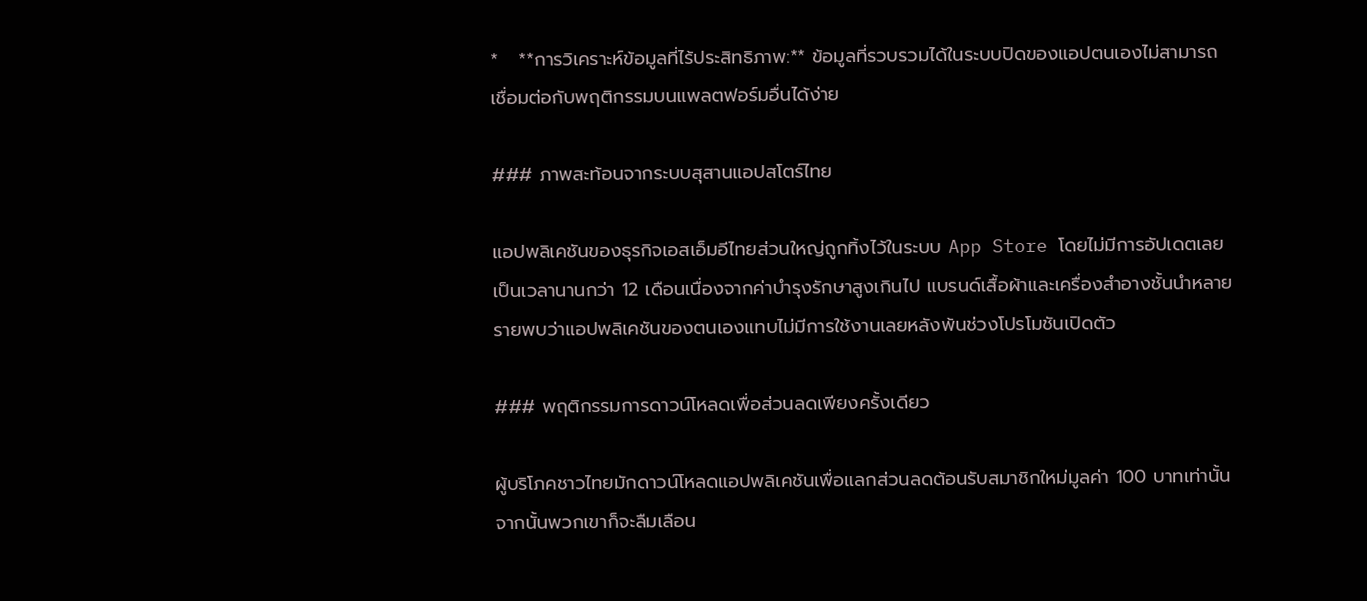*   **การวิเคราะห์ข้อมูลที่ไร้ประสิทธิภาพ:** ข้อมูลที่รวบรวมได้ในระบบปิดของแอปตนเองไม่สามารถเชื่อมต่อกับพฤติกรรมบนแพลตฟอร์มอื่นได้ง่าย

### ภาพสะท้อนจากระบบสุสานแอปสโตร์ไทย

แอปพลิเคชันของธุรกิจเอสเอ็มอีไทยส่วนใหญ่ถูกทิ้งไว้ในระบบ App Store โดยไม่มีการอัปเดตเลยเป็นเวลานานกว่า 12 เดือนเนื่องจากค่าบำรุงรักษาสูงเกินไป แบรนด์เสื้อผ้าและเครื่องสำอางชั้นนำหลายรายพบว่าแอปพลิเคชันของตนเองแทบไม่มีการใช้งานเลยหลังพ้นช่วงโปรโมชันเปิดตัว

### พฤติกรรมการดาวน์โหลดเพื่อส่วนลดเพียงครั้งเดียว

ผู้บริโภคชาวไทยมักดาวน์โหลดแอปพลิเคชันเพื่อแลกส่วนลดต้อนรับสมาชิกใหม่มูลค่า 100 บาทเท่านั้น จากนั้นพวกเขาก็จะลืมเลือน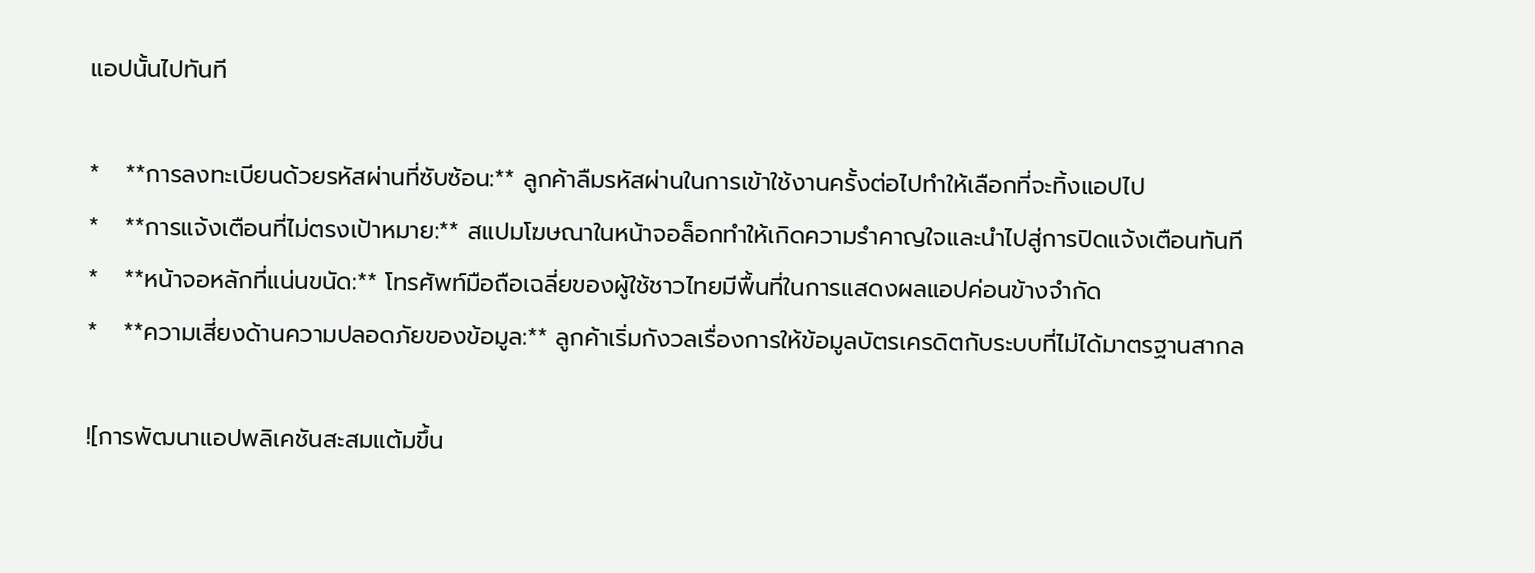แอปนั้นไปทันที

*   **การลงทะเบียนด้วยรหัสผ่านที่ซับซ้อน:** ลูกค้าลืมรหัสผ่านในการเข้าใช้งานครั้งต่อไปทำให้เลือกที่จะทิ้งแอปไป
*   **การแจ้งเตือนที่ไม่ตรงเป้าหมาย:** สแปมโฆษณาในหน้าจอล็อกทำให้เกิดความรำคาญใจและนำไปสู่การปิดแจ้งเตือนทันที
*   **หน้าจอหลักที่แน่นขนัด:** โทรศัพท์มือถือเฉลี่ยของผู้ใช้ชาวไทยมีพื้นที่ในการแสดงผลแอปค่อนข้างจำกัด
*   **ความเสี่ยงด้านความปลอดภัยของข้อมูล:** ลูกค้าเริ่มกังวลเรื่องการให้ข้อมูลบัตรเครดิตกับระบบที่ไม่ได้มาตรฐานสากล

![การพัฒนาแอปพลิเคชันสะสมแต้มขึ้น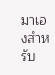มาเองสำหรับ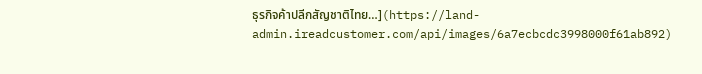ธุรกิจค้าปลีกสัญชาติไทย…](https://land-admin.ireadcustomer.com/api/images/6a7ecbcdc3998000f61ab892)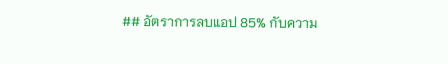## อัตราการลบแอป 85% กับความ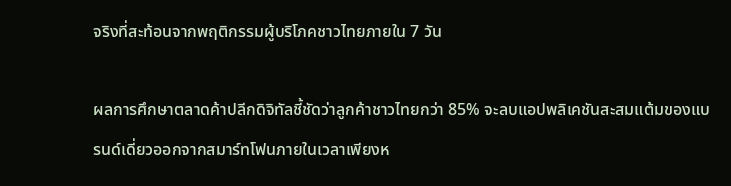จริงที่สะท้อนจากพฤติกรรมผู้บริโภคชาวไทยภายใน 7 วัน

ผลการศึกษาตลาดค้าปลีกดิจิทัลชี้ชัดว่าลูกค้าชาวไทยกว่า 85% จะลบแอปพลิเคชันสะสมแต้มของแบรนด์เดี่ยวออกจากสมาร์ทโฟนภายในเวลาเพียงห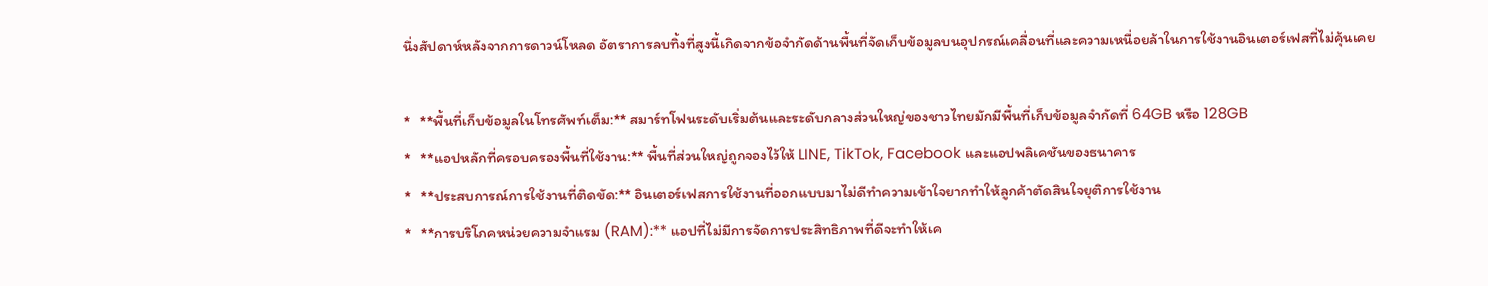นึ่งสัปดาห์หลังจากการดาวน์โหลด อัตราการลบทิ้งที่สูงนี้เกิดจากข้อจำกัดด้านพื้นที่จัดเก็บข้อมูลบนอุปกรณ์เคลื่อนที่และความเหนื่อยล้าในการใช้งานอินเตอร์เฟสที่ไม่คุ้นเคย

*   **พื้นที่เก็บข้อมูลในโทรศัพท์เต็ม:** สมาร์ทโฟนระดับเริ่มต้นและระดับกลางส่วนใหญ่ของชาวไทยมักมีพื้นที่เก็บข้อมูลจำกัดที่ 64GB หรือ 128GB
*   **แอปหลักที่ครอบครองพื้นที่ใช้งาน:** พื้นที่ส่วนใหญ่ถูกจองไว้ให้ LINE, TikTok, Facebook และแอปพลิเคชันของธนาคาร
*   **ประสบการณ์การใช้งานที่ติดขัด:** อินเตอร์เฟสการใช้งานที่ออกแบบมาไม่ดีทำความเข้าใจยากทำให้ลูกค้าตัดสินใจยุติการใช้งาน
*   **การบริโภคหน่วยความจำแรม (RAM):** แอปที่ไม่มีการจัดการประสิทธิภาพที่ดีจะทำให้เค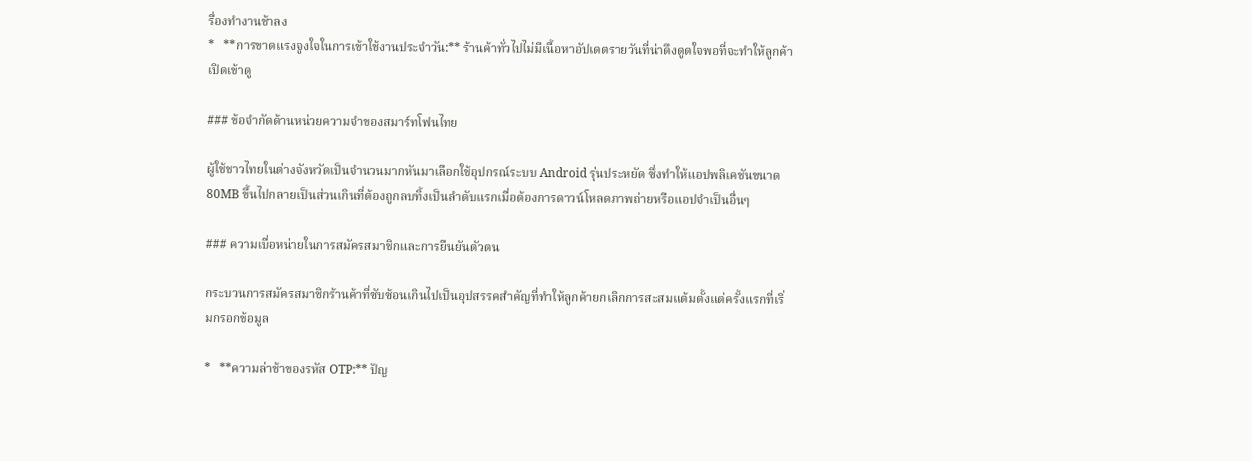รื่องทำงานช้าลง
*   **การขาดแรงจูงใจในการเข้าใช้งานประจำวัน:** ร้านค้าทั่วไปไม่มีเนื้อหาอัปเดตรายวันที่น่าดึงดูดใจพอที่จะทำให้ลูกค้าเปิดเข้าดู

### ข้อจำกัดด้านหน่วยความจำของสมาร์ทโฟนไทย

ผู้ใช้ชาวไทยในต่างจังหวัดเป็นจำนวนมากหันมาเลือกใช้อุปกรณ์ระบบ Android รุ่นประหยัด ซึ่งทำให้แอปพลิเคชันขนาด 80MB ขึ้นไปกลายเป็นส่วนเกินที่ต้องถูกลบทิ้งเป็นลำดับแรกเมื่อต้องการดาวน์โหลดภาพถ่ายหรือแอปจำเป็นอื่นๆ

### ความเบื่อหน่ายในการสมัครสมาชิกและการยืนยันตัวตน

กระบวนการสมัครสมาชิกร้านค้าที่ซับซ้อนเกินไปเป็นอุปสรรคสำคัญที่ทำให้ลูกค้ายกเลิกการสะสมแต้มตั้งแต่ครั้งแรกที่เริ่มกรอกข้อมูล

*   **ความล่าช้าของรหัส OTP:** ปัญ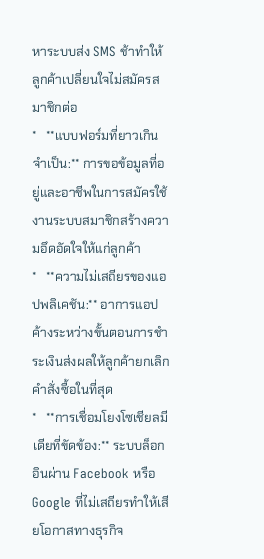หาระบบส่ง SMS ช้าทำให้ลูกค้าเปลี่ยนใจไม่สมัครสมาชิกต่อ
*   **แบบฟอร์มที่ยาวเกินจำเป็น:** การขอข้อมูลที่อยู่และอาชีพในการสมัครใช้งานระบบสมาชิกสร้างความอึดอัดใจให้แก่ลูกค้า
*   **ความไม่เสถียรของแอปพลิเคชัน:** อาการแอปค้างระหว่างขั้นตอนการชำระเงินส่งผลให้ลูกค้ายกเลิกคำสั่งซื้อในที่สุด
*   **การเชื่อมโยงโซเชียลมีเดียที่ขัดข้อง:** ระบบล็อกอินผ่าน Facebook หรือ Google ที่ไม่เสถียรทำให้เสียโอกาสทางธุรกิจ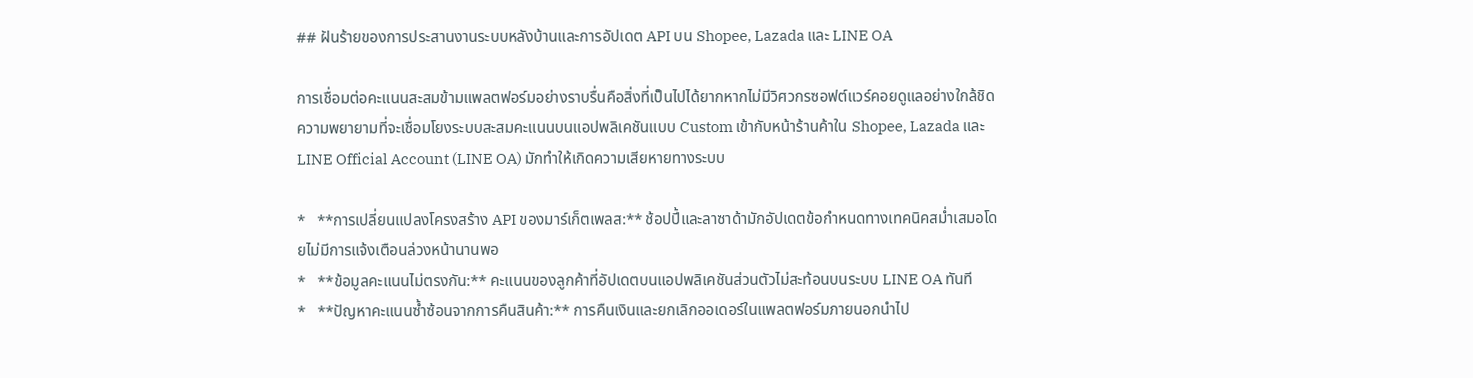## ฝันร้ายของการประสานงานระบบหลังบ้านและการอัปเดต API บน Shopee, Lazada และ LINE OA

การเชื่อมต่อคะแนนสะสมข้ามแพลตฟอร์มอย่างราบรื่นคือสิ่งที่เป็นไปได้ยากหากไม่มีวิศวกรซอฟต์แวร์คอยดูแลอย่างใกล้ชิด ความพยายามที่จะเชื่อมโยงระบบสะสมคะแนนบนแอปพลิเคชันแบบ Custom เข้ากับหน้าร้านค้าใน Shopee, Lazada และ LINE Official Account (LINE OA) มักทำให้เกิดความเสียหายทางระบบ

*   **การเปลี่ยนแปลงโครงสร้าง API ของมาร์เก็ตเพลส:** ช้อปปี้และลาซาด้ามักอัปเดตข้อกำหนดทางเทคนิคสม่ำเสมอโดยไม่มีการแจ้งเตือนล่วงหน้านานพอ
*   **ข้อมูลคะแนนไม่ตรงกัน:** คะแนนของลูกค้าที่อัปเดตบนแอปพลิเคชันส่วนตัวไม่สะท้อนบนระบบ LINE OA ทันที
*   **ปัญหาคะแนนซ้ำซ้อนจากการคืนสินค้า:** การคืนเงินและยกเลิกออเดอร์ในแพลตฟอร์มภายนอกนำไป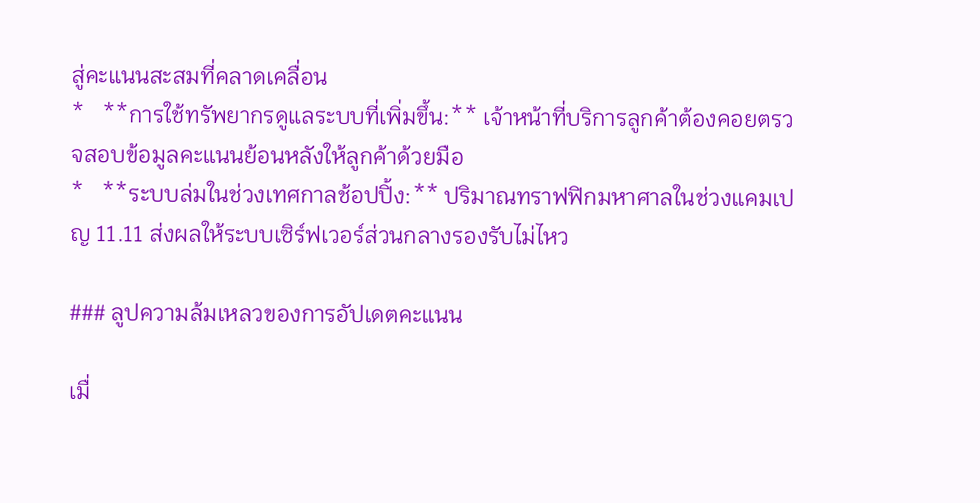สู่คะแนนสะสมที่คลาดเคลื่อน
*   **การใช้ทรัพยากรดูแลระบบที่เพิ่มขึ้น:** เจ้าหน้าที่บริการลูกค้าต้องคอยตรวจสอบข้อมูลคะแนนย้อนหลังให้ลูกค้าด้วยมือ
*   **ระบบล่มในช่วงเทศกาลช้อปปิ้ง:** ปริมาณทราฟฟิกมหาศาลในช่วงแคมเปญ 11.11 ส่งผลให้ระบบเซิร์ฟเวอร์ส่วนกลางรองรับไม่ไหว

### ลูปความล้มเหลวของการอัปเดตคะแนน

เมื่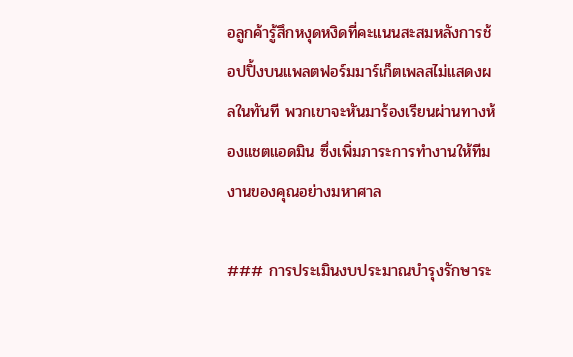อลูกค้ารู้สึกหงุดหงิดที่คะแนนสะสมหลังการช้อปปิ้งบนแพลตฟอร์มมาร์เก็ตเพลสไม่แสดงผลในทันที พวกเขาจะหันมาร้องเรียนผ่านทางห้องแชตแอดมิน ซึ่งเพิ่มภาระการทำงานให้ทีมงานของคุณอย่างมหาศาล

### การประเมินงบประมาณบำรุงรักษาระ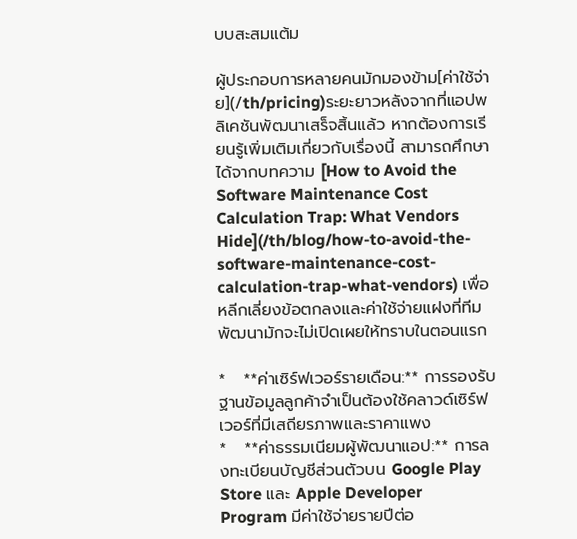บบสะสมแต้ม

ผู้ประกอบการหลายคนมักมองข้าม[ค่าใช้จ่าย](/th/pricing)ระยะยาวหลังจากที่แอปพลิเคชันพัฒนาเสร็จสิ้นแล้ว หากต้องการเรียนรู้เพิ่มเติมเกี่ยวกับเรื่องนี้ สามารถศึกษาได้จากบทความ [How to Avoid the Software Maintenance Cost Calculation Trap: What Vendors Hide](/th/blog/how-to-avoid-the-software-maintenance-cost-calculation-trap-what-vendors) เพื่อหลีกเลี่ยงข้อตกลงและค่าใช้จ่ายแฝงที่ทีมพัฒนามักจะไม่เปิดเผยให้ทราบในตอนแรก

*   **ค่าเซิร์ฟเวอร์รายเดือน:** การรองรับฐานข้อมูลลูกค้าจำเป็นต้องใช้คลาวด์เซิร์ฟเวอร์ที่มีเสถียรภาพและราคาแพง
*   **ค่าธรรมเนียมผู้พัฒนาแอป:** การลงทะเบียนบัญชีส่วนตัวบน Google Play Store และ Apple Developer Program มีค่าใช้จ่ายรายปีต่อ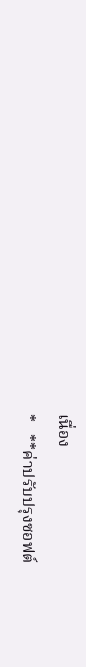เนื่อง
*   **ค่าปรับปรุงซอฟต์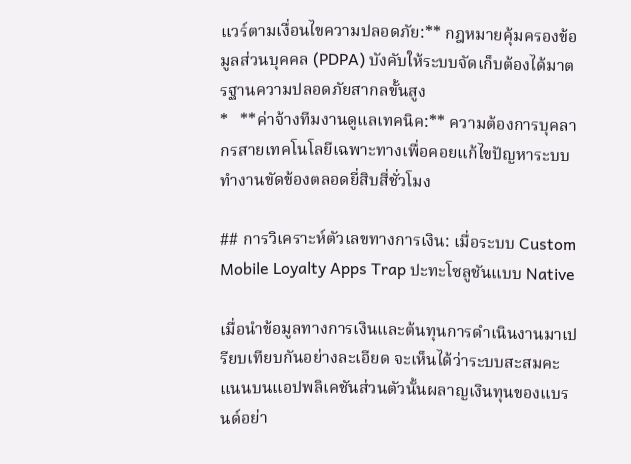แวร์ตามเงื่อนไขความปลอดภัย:** กฎหมายคุ้มครองข้อมูลส่วนบุคคล (PDPA) บังคับให้ระบบจัดเก็บต้องได้มาตรฐานความปลอดภัยสากลขั้นสูง
*   **ค่าจ้างทีมงานดูแลเทคนิค:** ความต้องการบุคลากรสายเทคโนโลยีเฉพาะทางเพื่อคอยแก้ไขปัญหาระบบทำงานขัดข้องตลอดยี่สิบสี่ชั่วโมง

## การวิเคราะห์ตัวเลขทางการเงิน: เมื่อระบบ Custom Mobile Loyalty Apps Trap ปะทะโซลูชันแบบ Native

เมื่อนำข้อมูลทางการเงินและต้นทุนการดำเนินงานมาเปรียบเทียบกันอย่างละเอียด จะเห็นได้ว่าระบบสะสมคะแนนบนแอปพลิเคชันส่วนตัวนั้นผลาญเงินทุนของแบรนด์อย่า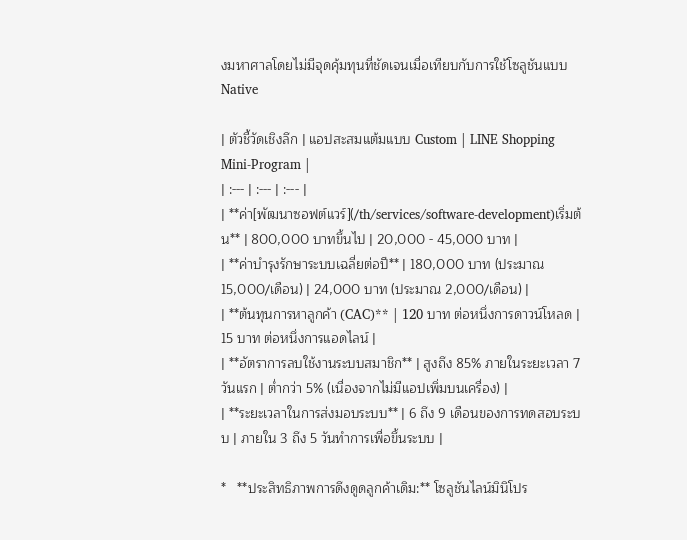งมหาศาลโดยไม่มีจุดคุ้มทุนที่ชัดเจนเมื่อเทียบกับการใช้โซลูชันแบบ Native

| ตัวชี้วัดเชิงลึก | แอปสะสมแต้มแบบ Custom | LINE Shopping Mini-Program |
| :--- | :--- | :--- |
| **ค่า[พัฒนาซอฟต์แวร์](/th/services/software-development)เริ่มต้น** | 800,000 บาทขึ้นไป | 20,000 - 45,000 บาท |
| **ค่าบำรุงรักษาระบบเฉลี่ยต่อปี** | 180,000 บาท (ประมาณ 15,000/เดือน) | 24,000 บาท (ประมาณ 2,000/เดือน) |
| **ต้นทุนการหาลูกค้า (CAC)** | 120 บาท ต่อหนึ่งการดาวน์โหลด | 15 บาท ต่อหนึ่งการแอดไลน์ |
| **อัตราการลบใช้งานระบบสมาชิก** | สูงถึง 85% ภายในระยะเวลา 7 วันแรก | ต่ำกว่า 5% (เนื่องจากไม่มีแอปเพิ่มบนเครื่อง) |
| **ระยะเวลาในการส่งมอบระบบ** | 6 ถึง 9 เดือนของการทดสอบระบบ | ภายใน 3 ถึง 5 วันทำการเพื่อขึ้นระบบ |

*   **ประสิทธิภาพการดึงดูดลูกค้าเดิม:** โซลูชันไลน์มินิโปร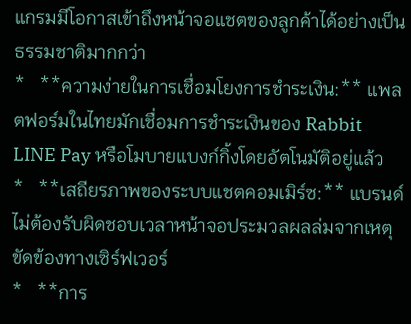แกรมมีโอกาสเข้าถึงหน้าจอแชตของลูกค้าได้อย่างเป็นธรรมชาติมากกว่า
*   **ความง่ายในการเชื่อมโยงการชำระเงิน:** แพลตฟอร์มในไทยมักเชื่อมการชำระเงินของ Rabbit LINE Pay หรือโมบายแบงก์กิ้งโดยอัตโนมัติอยู่แล้ว
*   **เสถียรภาพของระบบแชตคอมเมิร์ซ:** แบรนด์ไม่ต้องรับผิดชอบเวลาหน้าจอประมวลผลล่มจากเหตุขัดข้องทางเซิร์ฟเวอร์
*   **การ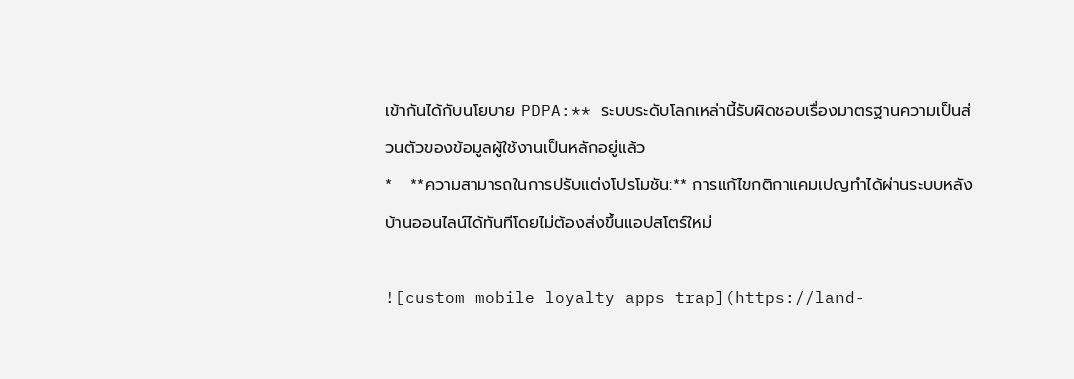เข้ากันได้กับนโยบาย PDPA:** ระบบระดับโลกเหล่านี้รับผิดชอบเรื่องมาตรฐานความเป็นส่วนตัวของข้อมูลผู้ใช้งานเป็นหลักอยู่แล้ว
*   **ความสามารถในการปรับแต่งโปรโมชัน:** การแก้ไขกติกาแคมเปญทำได้ผ่านระบบหลังบ้านออนไลน์ได้ทันทีโดยไม่ต้องส่งขึ้นแอปสโตร์ใหม่

![custom mobile loyalty apps trap](https://land-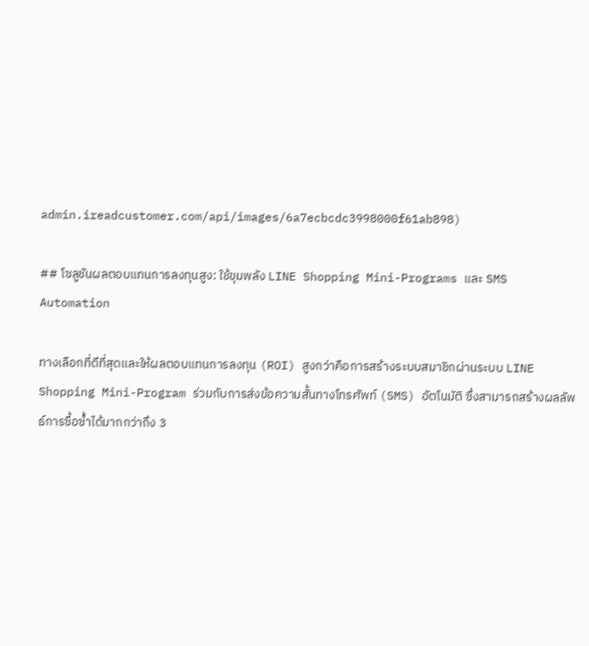admin.ireadcustomer.com/api/images/6a7ecbcdc3998000f61ab898)

## โซลูชันผลตอบแทนการลงทุนสูง: ใช้ขุมพลัง LINE Shopping Mini-Programs และ SMS Automation

ทางเลือกที่ดีที่สุดและให้ผลตอบแทนการลงทุน (ROI) สูงกว่าคือการสร้างระบบสมาชิกผ่านระบบ LINE Shopping Mini-Program ร่วมกับการส่งข้อความสั้นทางโทรศัพท์ (SMS) อัตโนมัติ ซึ่งสามารถสร้างผลลัพธ์การซื้อซ้ำได้มากกว่าถึง 3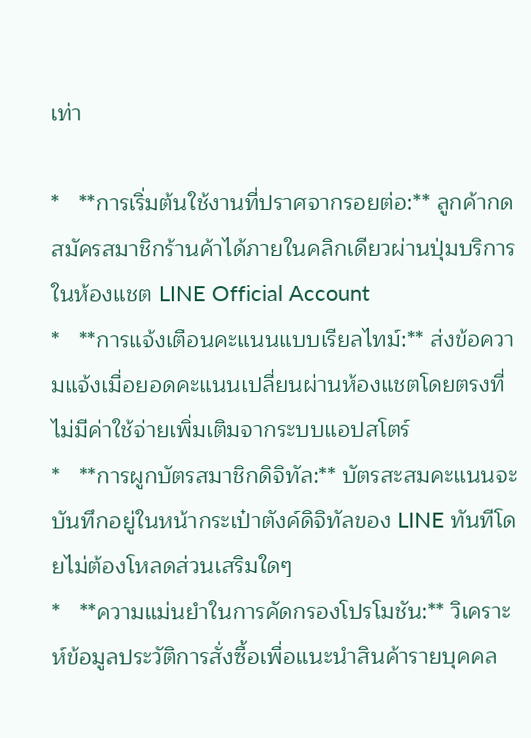เท่า

*   **การเริ่มต้นใช้งานที่ปราศจากรอยต่อ:** ลูกค้ากดสมัครสมาชิกร้านค้าได้ภายในคลิกเดียวผ่านปุ่มบริการในห้องแชต LINE Official Account
*   **การแจ้งเตือนคะแนนแบบเรียลไทม์:** ส่งข้อความแจ้งเมื่อยอดคะแนนเปลี่ยนผ่านห้องแชตโดยตรงที่ไม่มีค่าใช้จ่ายเพิ่มเติมจากระบบแอปสโตร์
*   **การผูกบัตรสมาชิกดิจิทัล:** บัตรสะสมคะแนนจะบันทึกอยู่ในหน้ากระเป๋าตังค์ดิจิทัลของ LINE ทันทีโดยไม่ต้องโหลดส่วนเสริมใดๆ
*   **ความแม่นยำในการคัดกรองโปรโมชัน:** วิเคราะห์ข้อมูลประวัติการสั่งซื้อเพื่อแนะนำสินค้ารายบุคคล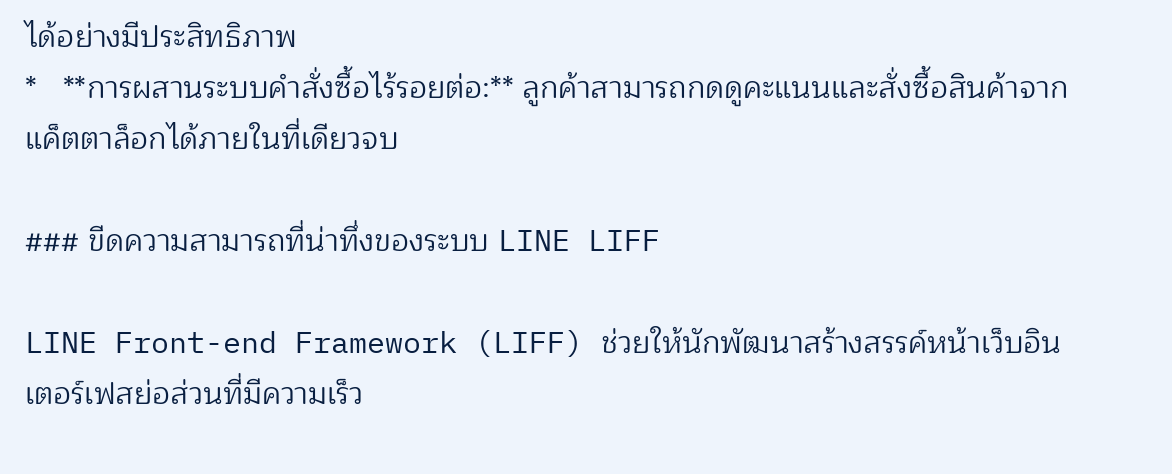ได้อย่างมีประสิทธิภาพ
*   **การผสานระบบคำสั่งซื้อไร้รอยต่อ:** ลูกค้าสามารถกดดูคะแนนและสั่งซื้อสินค้าจากแค็ตตาล็อกได้ภายในที่เดียวจบ

### ขีดความสามารถที่น่าทึ่งของระบบ LINE LIFF

LINE Front-end Framework (LIFF) ช่วยให้นักพัฒนาสร้างสรรค์หน้าเว็บอินเตอร์เฟสย่อส่วนที่มีความเร็ว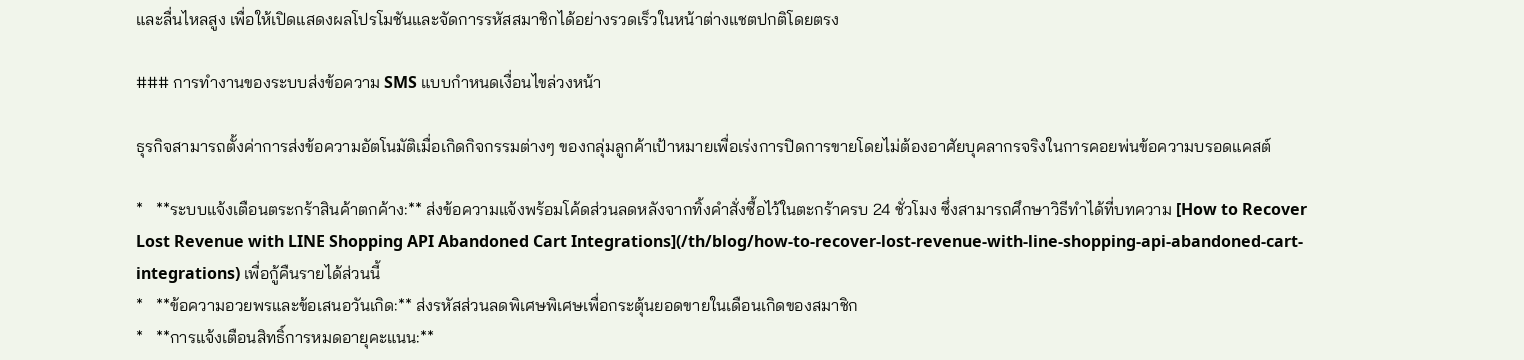และลื่นไหลสูง เพื่อให้เปิดแสดงผลโปรโมชันและจัดการรหัสสมาชิกได้อย่างรวดเร็วในหน้าต่างแชตปกติโดยตรง

### การทำงานของระบบส่งข้อความ SMS แบบกำหนดเงื่อนไขล่วงหน้า

ธุรกิจสามารถตั้งค่าการส่งข้อความอัตโนมัติเมื่อเกิดกิจกรรมต่างๆ ของกลุ่มลูกค้าเป้าหมายเพื่อเร่งการปิดการขายโดยไม่ต้องอาศัยบุคลากรจริงในการคอยพ่นข้อความบรอดแคสต์

*   **ระบบแจ้งเตือนตระกร้าสินค้าตกค้าง:** ส่งข้อความแจ้งพร้อมโค้ดส่วนลดหลังจากทิ้งคำสั่งซื้อไว้ในตะกร้าครบ 24 ชั่วโมง ซึ่งสามารถศึกษาวิธีทำได้ที่บทความ [How to Recover Lost Revenue with LINE Shopping API Abandoned Cart Integrations](/th/blog/how-to-recover-lost-revenue-with-line-shopping-api-abandoned-cart-integrations) เพื่อกู้คืนรายได้ส่วนนี้
*   **ข้อความอวยพรและข้อเสนอวันเกิด:** ส่งรหัสส่วนลดพิเศษพิเศษเพื่อกระตุ้นยอดขายในเดือนเกิดของสมาชิก
*   **การแจ้งเตือนสิทธิ์การหมดอายุคะแนน:**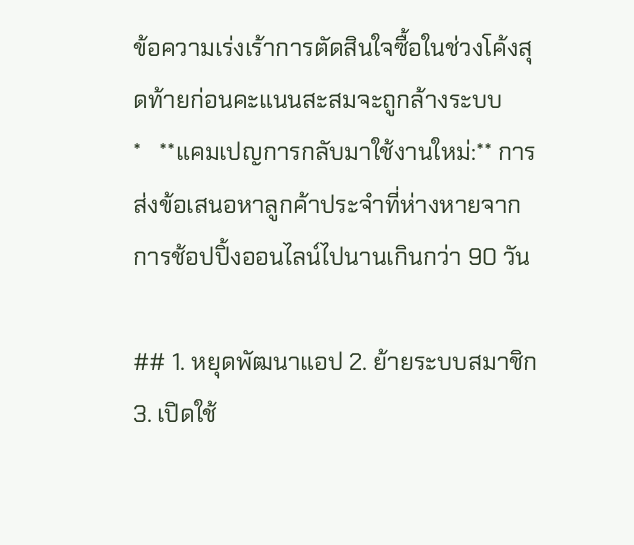ข้อความเร่งเร้าการตัดสินใจซื้อในช่วงโค้งสุดท้ายก่อนคะแนนสะสมจะถูกล้างระบบ
*   **แคมเปญการกลับมาใช้งานใหม่:** การส่งข้อเสนอหาลูกค้าประจำที่ห่างหายจากการช้อปปิ้งออนไลน์ไปนานเกินกว่า 90 วัน

## 1. หยุดพัฒนาแอป 2. ย้ายระบบสมาชิก 3. เปิดใช้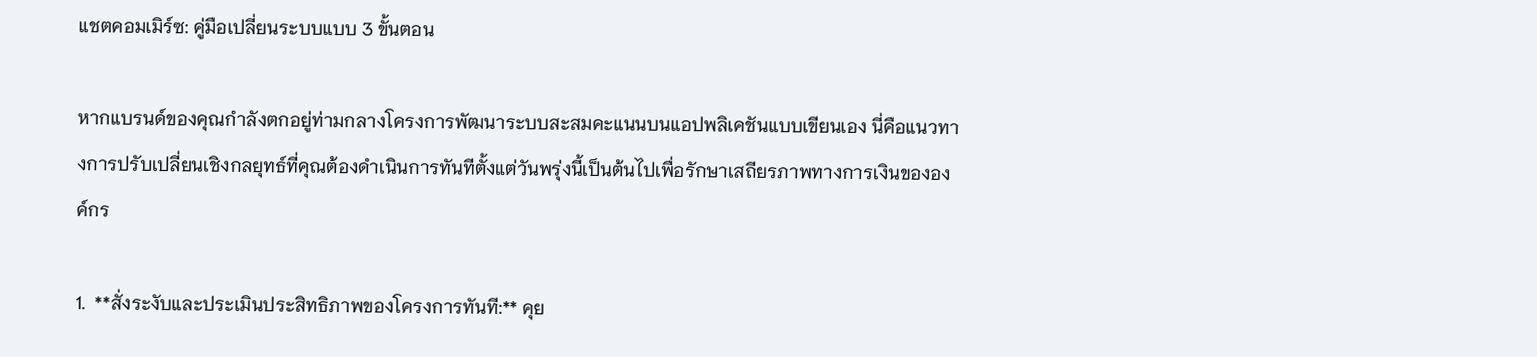แชตคอมเมิร์ซ: คู่มือเปลี่ยนระบบแบบ 3 ขั้นตอน

หากแบรนด์ของคุณกำลังตกอยู่ท่ามกลางโครงการพัฒนาระบบสะสมคะแนนบนแอปพลิเคชันแบบเขียนเอง นี่คือแนวทางการปรับเปลี่ยนเชิงกลยุทธ์ที่คุณต้องดำเนินการทันทีตั้งแต่วันพรุ่งนี้เป็นต้นไปเพื่อรักษาเสถียรภาพทางการเงินขององค์กร

1.  **สั่งระงับและประเมินประสิทธิภาพของโครงการทันที:** คุย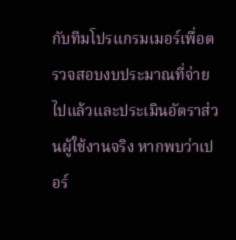กับทีมโปรแกรมเมอร์เพื่อตรวจสอบงบประมาณที่จ่ายไปแล้วและประเมินอัตราส่วนผู้ใช้งานจริง หากพบว่าเปอร์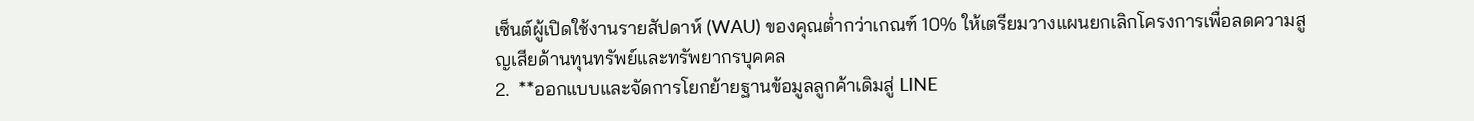เซ็นต์ผู้เปิดใช้งานรายสัปดาห์ (WAU) ของคุณต่ำกว่าเกณฑ์ 10% ให้เตรียมวางแผนยกเลิกโครงการเพื่อลดความสูญเสียด้านทุนทรัพย์และทรัพยากรบุคคล
2.  **ออกแบบและจัดการโยกย้ายฐานข้อมูลลูกค้าเดิมสู่ LINE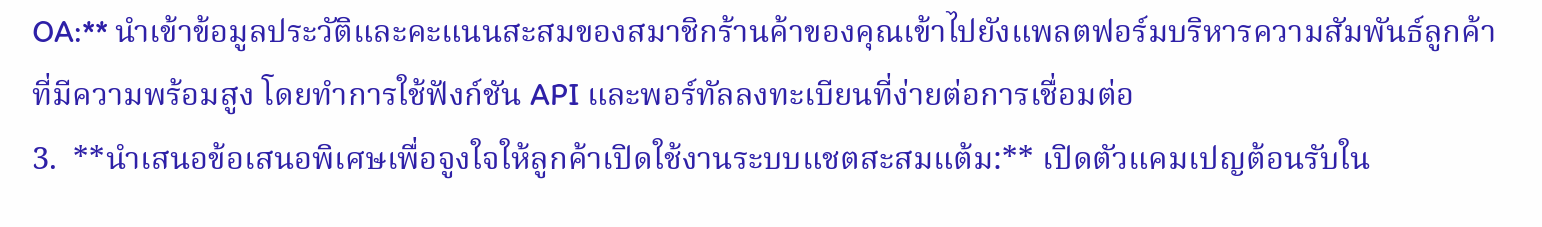OA:** นำเข้าข้อมูลประวัติและคะแนนสะสมของสมาชิกร้านค้าของคุณเข้าไปยังแพลตฟอร์มบริหารความสัมพันธ์ลูกค้าที่มีความพร้อมสูง โดยทำการใช้ฟังก์ชัน API และพอร์ทัลลงทะเบียนที่ง่ายต่อการเชื่อมต่อ
3.  **นำเสนอข้อเสนอพิเศษเพื่อจูงใจให้ลูกค้าเปิดใช้งานระบบแชตสะสมแต้ม:** เปิดตัวแคมเปญต้อนรับใน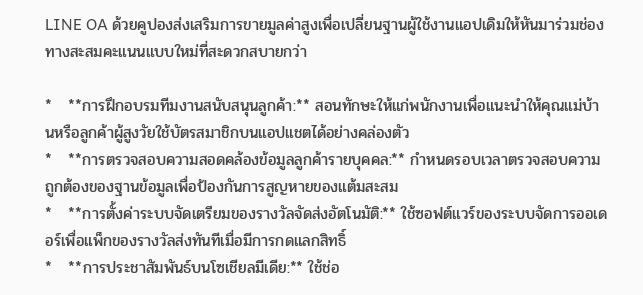LINE OA ด้วยคูปองส่งเสริมการขายมูลค่าสูงเพื่อเปลี่ยนฐานผู้ใช้งานแอปเดิมให้หันมาร่วมช่องทางสะสมคะแนนแบบใหม่ที่สะดวกสบายกว่า

*   **การฝึกอบรมทีมงานสนับสนุนลูกค้า:** สอนทักษะให้แก่พนักงานเพื่อแนะนำให้คุณแม่บ้านหรือลูกค้าผู้สูงวัยใช้บัตรสมาชิกบนแอปแชตได้อย่างคล่องตัว
*   **การตรวจสอบความสอดคล้องข้อมูลลูกค้ารายบุคคล:** กำหนดรอบเวลาตรวจสอบความถูกต้องของฐานข้อมูลเพื่อป้องกันการสูญหายของแต้มสะสม
*   **การตั้งค่าระบบจัดเตรียมของรางวัลจัดส่งอัตโนมัติ:** ใช้ซอฟต์แวร์ของระบบจัดการออเดอร์เพื่อแพ็กของรางวัลส่งทันทีเมื่อมีการกดแลกสิทธิ์
*   **การประชาสัมพันธ์บนโซเชียลมีเดีย:** ใช้ช่อ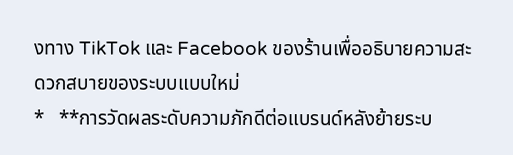งทาง TikTok และ Facebook ของร้านเพื่ออธิบายความสะดวกสบายของระบบแบบใหม่
*   **การวัดผลระดับความภักดีต่อแบรนด์หลังย้ายระบ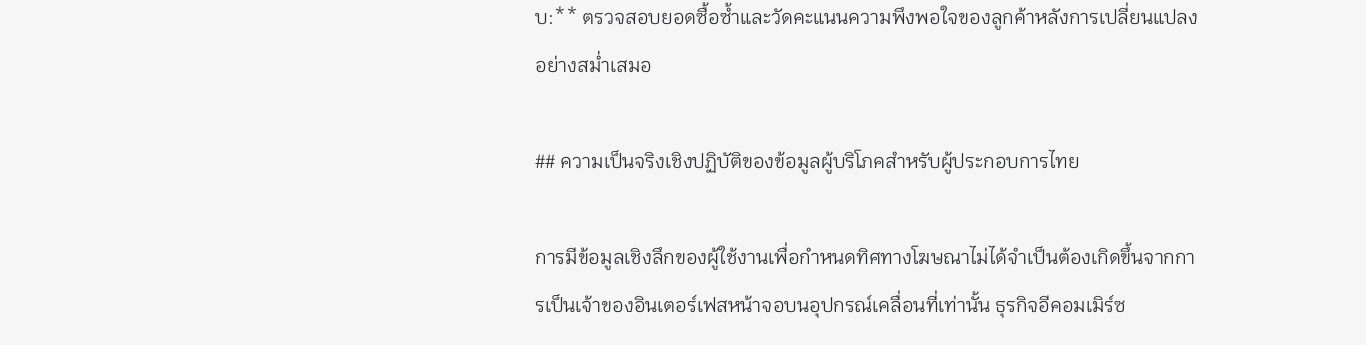บ:** ตรวจสอบยอดซื้อซ้ำและวัดคะแนนความพึงพอใจของลูกค้าหลังการเปลี่ยนแปลงอย่างสม่ำเสมอ

## ความเป็นจริงเชิงปฏิบัติของข้อมูลผู้บริโภคสำหรับผู้ประกอบการไทย

การมีข้อมูลเชิงลึกของผู้ใช้งานเพื่อกำหนดทิศทางโฆษณาไม่ได้จำเป็นต้องเกิดขึ้นจากการเป็นเจ้าของอินเตอร์เฟสหน้าจอบนอุปกรณ์เคลื่อนที่เท่านั้น ธุรกิจอีคอมเมิร์ซ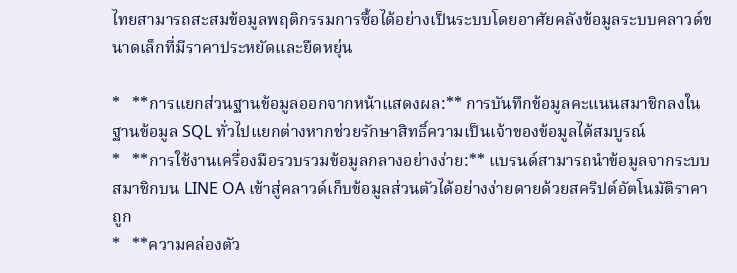ไทยสามารถสะสมข้อมูลพฤติกรรมการซื้อได้อย่างเป็นระบบโดยอาศัยคลังข้อมูลระบบคลาวด์ขนาดเล็กที่มีราคาประหยัดและยืดหยุ่น

*   **การแยกส่วนฐานข้อมูลออกจากหน้าแสดงผล:** การบันทึกข้อมูลคะแนนสมาชิกลงในฐานข้อมูล SQL ทั่วไปแยกต่างหากช่วยรักษาสิทธิ์ความเป็นเจ้าของข้อมูลได้สมบูรณ์
*   **การใช้งานเครื่องมือรวบรวมข้อมูลกลางอย่างง่าย:** แบรนด์สามารถนำข้อมูลจากระบบสมาชิกบน LINE OA เข้าสู่คลาวด์เก็บข้อมูลส่วนตัวได้อย่างง่ายดายด้วยสคริปต์อัตโนมัติราคาถูก
*   **ความคล่องตัว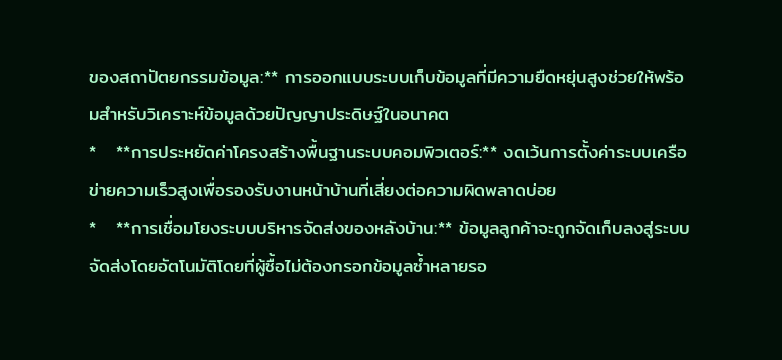ของสถาปัตยกรรมข้อมูล:** การออกแบบระบบเก็บข้อมูลที่มีความยืดหยุ่นสูงช่วยให้พร้อมสำหรับวิเคราะห์ข้อมูลด้วยปัญญาประดิษฐ์ในอนาคต
*   **การประหยัดค่าโครงสร้างพื้นฐานระบบคอมพิวเตอร์:** งดเว้นการตั้งค่าระบบเครือข่ายความเร็วสูงเพื่อรองรับงานหน้าบ้านที่เสี่ยงต่อความผิดพลาดบ่อย
*   **การเชื่อมโยงระบบบริหารจัดส่งของหลังบ้าน:** ข้อมูลลูกค้าจะถูกจัดเก็บลงสู่ระบบจัดส่งโดยอัตโนมัติโดยที่ผู้ซื้อไม่ต้องกรอกข้อมูลซ้ำหลายรอ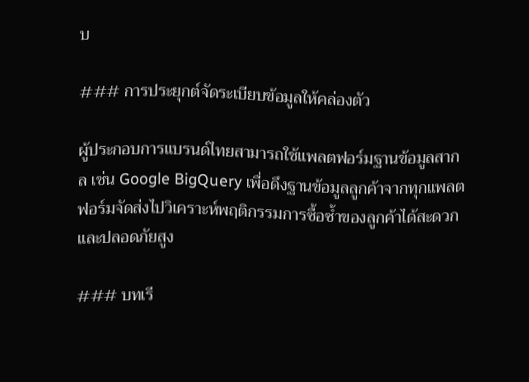บ

### การประยุกต์จัดระเบียบข้อมูลให้คล่องตัว

ผู้ประกอบการแบรนด์ไทยสามารถใช้แพลตฟอร์มฐานข้อมูลสากล เช่น Google BigQuery เพื่อดึงฐานข้อมูลลูกค้าจากทุกแพลตฟอร์มจัดส่งไปวิเคราะห์พฤติกรรมการซื้อซ้ำของลูกค้าได้สะดวกและปลอดภัยสูง

### บทเรี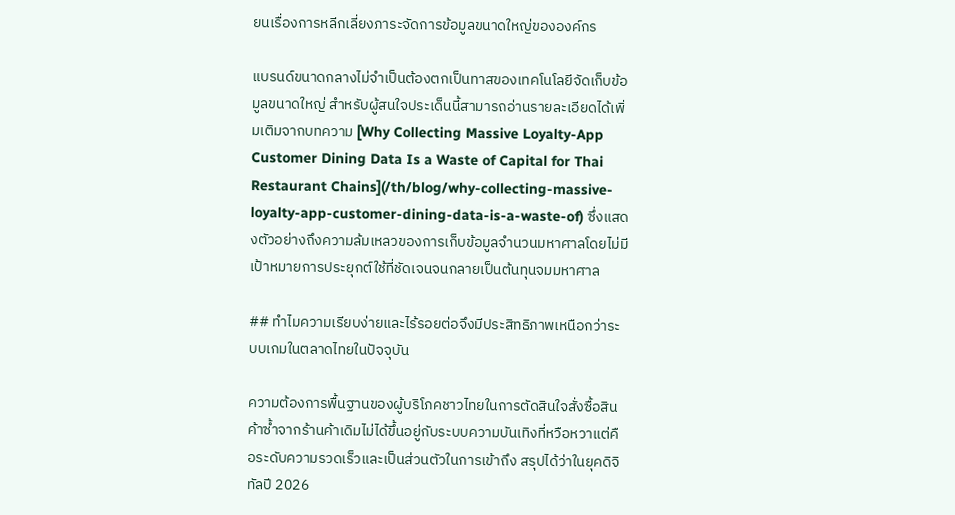ยนเรื่องการหลีกเลี่ยงภาระจัดการข้อมูลขนาดใหญ่ขององค์กร

แบรนด์ขนาดกลางไม่จำเป็นต้องตกเป็นทาสของเทคโนโลยีจัดเก็บข้อมูลขนาดใหญ่ สำหรับผู้สนใจประเด็นนี้สามารถอ่านรายละเอียดได้เพิ่มเติมจากบทความ [Why Collecting Massive Loyalty-App Customer Dining Data Is a Waste of Capital for Thai Restaurant Chains](/th/blog/why-collecting-massive-loyalty-app-customer-dining-data-is-a-waste-of) ซึ่งแสดงตัวอย่างถึงความล้มเหลวของการเก็บข้อมูลจำนวนมหาศาลโดยไม่มีเป้าหมายการประยุกต์ใช้ที่ชัดเจนจนกลายเป็นต้นทุนจมมหาศาล

## ทำไมความเรียบง่ายและไร้รอยต่อจึงมีประสิทธิภาพเหนือกว่าระบบเกมในตลาดไทยในปัจจุบัน

ความต้องการพื้นฐานของผู้บริโภคชาวไทยในการตัดสินใจสั่งซื้อสินค้าซ้ำจากร้านค้าเดิมไม่ได้ขึ้นอยู่กับระบบความบันเทิงที่หวือหวาแต่คือระดับความรวดเร็วและเป็นส่วนตัวในการเข้าถึง สรุปได้ว่าในยุคดิจิทัลปี 2026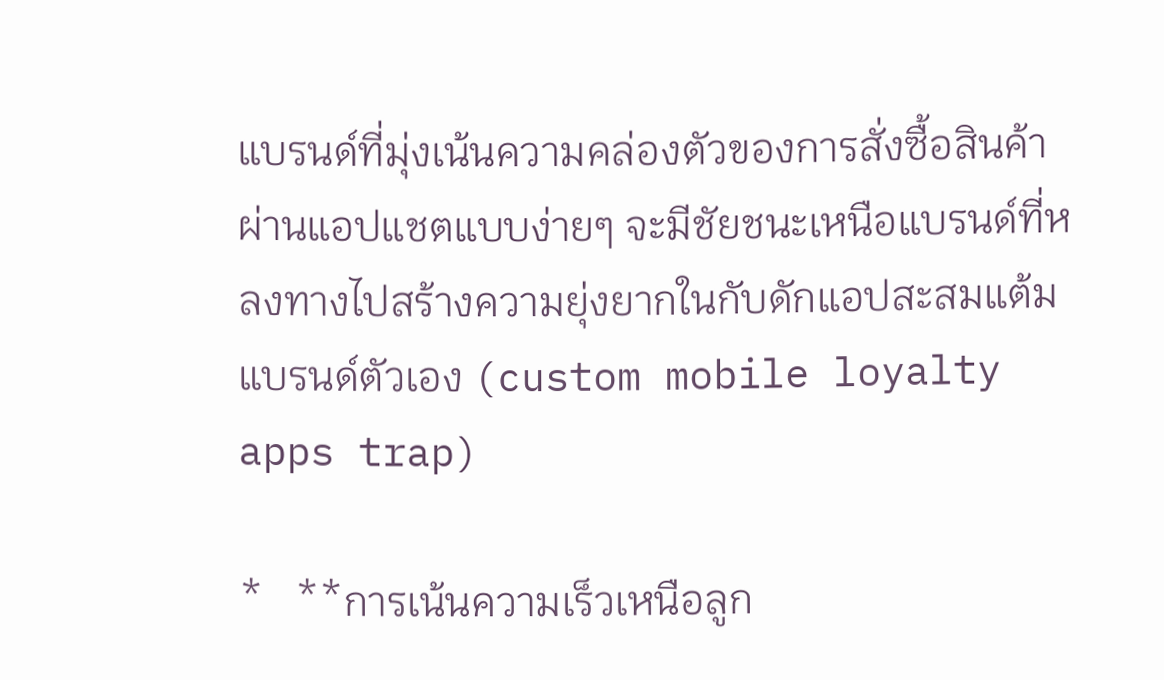แบรนด์ที่มุ่งเน้นความคล่องตัวของการสั่งซื้อสินค้าผ่านแอปแชตแบบง่ายๆ จะมีชัยชนะเหนือแบรนด์ที่หลงทางไปสร้างความยุ่งยากในกับดักแอปสะสมแต้มแบรนด์ตัวเอง (custom mobile loyalty apps trap)

*   **การเน้นความเร็วเหนือลูก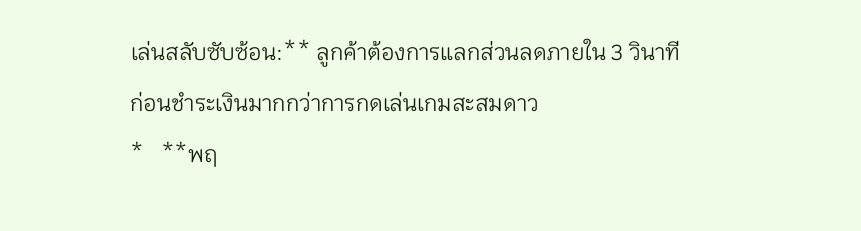เล่นสลับซับซ้อน:** ลูกค้าต้องการแลกส่วนลดภายใน 3 วินาทีก่อนชำระเงินมากกว่าการกดเล่นเกมสะสมดาว
*   **พฤ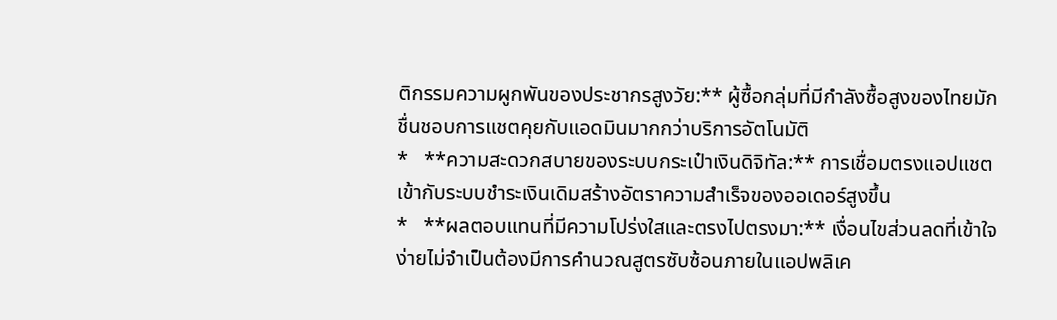ติกรรมความผูกพันของประชากรสูงวัย:** ผู้ซื้อกลุ่มที่มีกำลังซื้อสูงของไทยมักชื่นชอบการแชตคุยกับแอดมินมากกว่าบริการอัตโนมัติ
*   **ความสะดวกสบายของระบบกระเป๋าเงินดิจิทัล:** การเชื่อมตรงแอปแชตเข้ากับระบบชำระเงินเดิมสร้างอัตราความสำเร็จของออเดอร์สูงขึ้น
*   **ผลตอบแทนที่มีความโปร่งใสและตรงไปตรงมา:** เงื่อนไขส่วนลดที่เข้าใจง่ายไม่จำเป็นต้องมีการคำนวณสูตรซับซ้อนภายในแอปพลิเค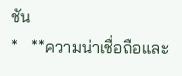ชัน
*   **ความน่าเชื่อถือและ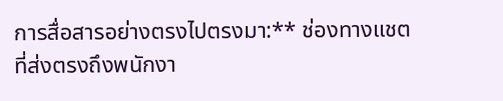การสื่อสารอย่างตรงไปตรงมา:** ช่องทางแชตที่ส่งตรงถึงพนักงา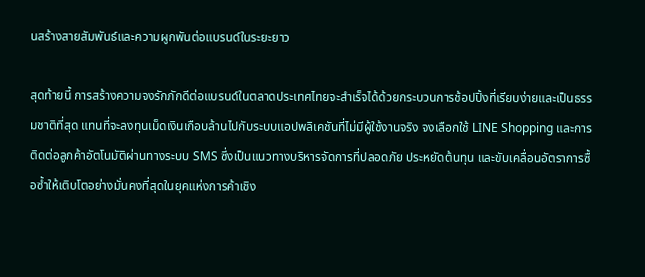นสร้างสายสัมพันธ์และความผูกพันต่อแบรนด์ในระยะยาว

สุดท้ายนี้ การสร้างความจงรักภักดีต่อแบรนด์ในตลาดประเทศไทยจะสำเร็จได้ด้วยกระบวนการช้อปปิ้งที่เรียบง่ายและเป็นธรรมชาติที่สุด แทนที่จะลงทุนเม็ดเงินเกือบล้านไปกับระบบแอปพลิเคชันที่ไม่มีผู้ใช้งานจริง จงเลือกใช้ LINE Shopping และการติดต่อลูกค้าอัตโนมัติผ่านทางระบบ SMS ซึ่งเป็นแนวทางบริหารจัดการที่ปลอดภัย ประหยัดต้นทุน และขับเคลื่อนอัตราการซื้อซ้ำให้เติบโตอย่างมั่นคงที่สุดในยุคแห่งการค้าเชิง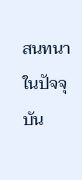สนทนาในปัจจุบัน